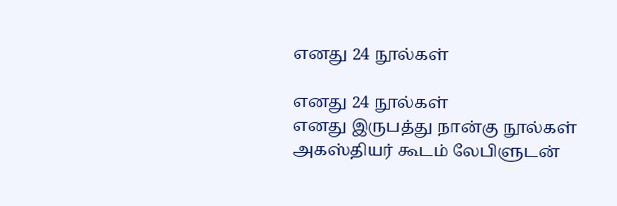எனது 24 நூல்கள்

எனது 24 நூல்கள்
எனது இருபத்து நான்கு நூல்கள்
அகஸ்தியர் கூடம் லேபிளுடன்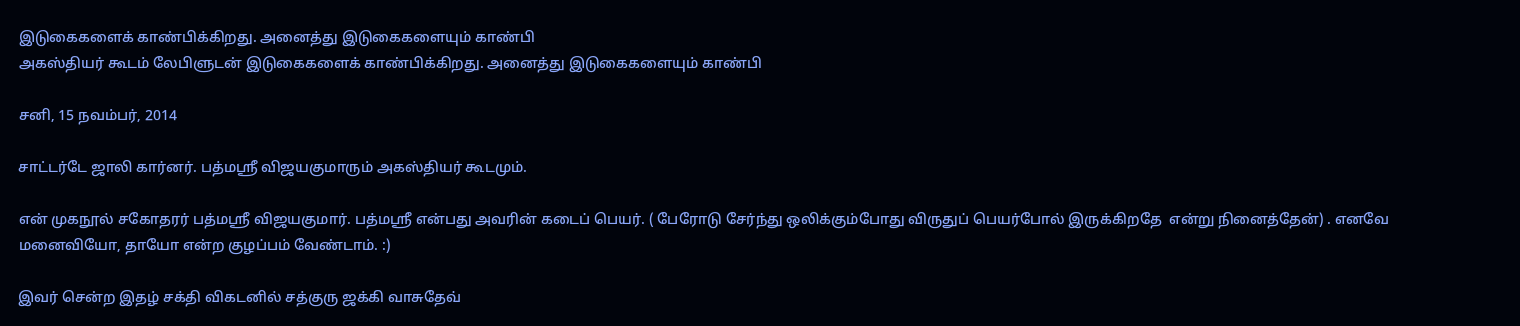இடுகைகளைக் காண்பிக்கிறது. அனைத்து இடுகைகளையும் காண்பி
அகஸ்தியர் கூடம் லேபிளுடன் இடுகைகளைக் காண்பிக்கிறது. அனைத்து இடுகைகளையும் காண்பி

சனி, 15 நவம்பர், 2014

சாட்டர்டே ஜாலி கார்னர். பத்மஸ்ரீ விஜயகுமாரும் அகஸ்தியர் கூடமும்.

என் முகநூல் சகோதரர் பத்மஸ்ரீ விஜயகுமார். பத்மஸ்ரீ என்பது அவரின் கடைப் பெயர். ( பேரோடு சேர்ந்து ஒலிக்கும்போது விருதுப் பெயர்போல் இருக்கிறதே  என்று நினைத்தேன்) . எனவே மனைவியோ, தாயோ என்ற குழப்பம் வேண்டாம். :)

இவர் சென்ற இதழ் சக்தி விகடனில் சத்குரு ஜக்கி வாசுதேவ்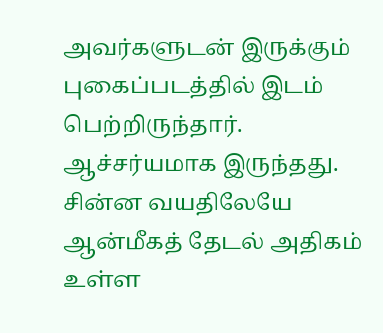அவர்களுடன் இருக்கும் புகைப்படத்தில் இடம் பெற்றிருந்தார். ஆச்சர்யமாக இருந்தது. சின்ன வயதிலேயே ஆன்மீகத் தேடல் அதிகம் உள்ள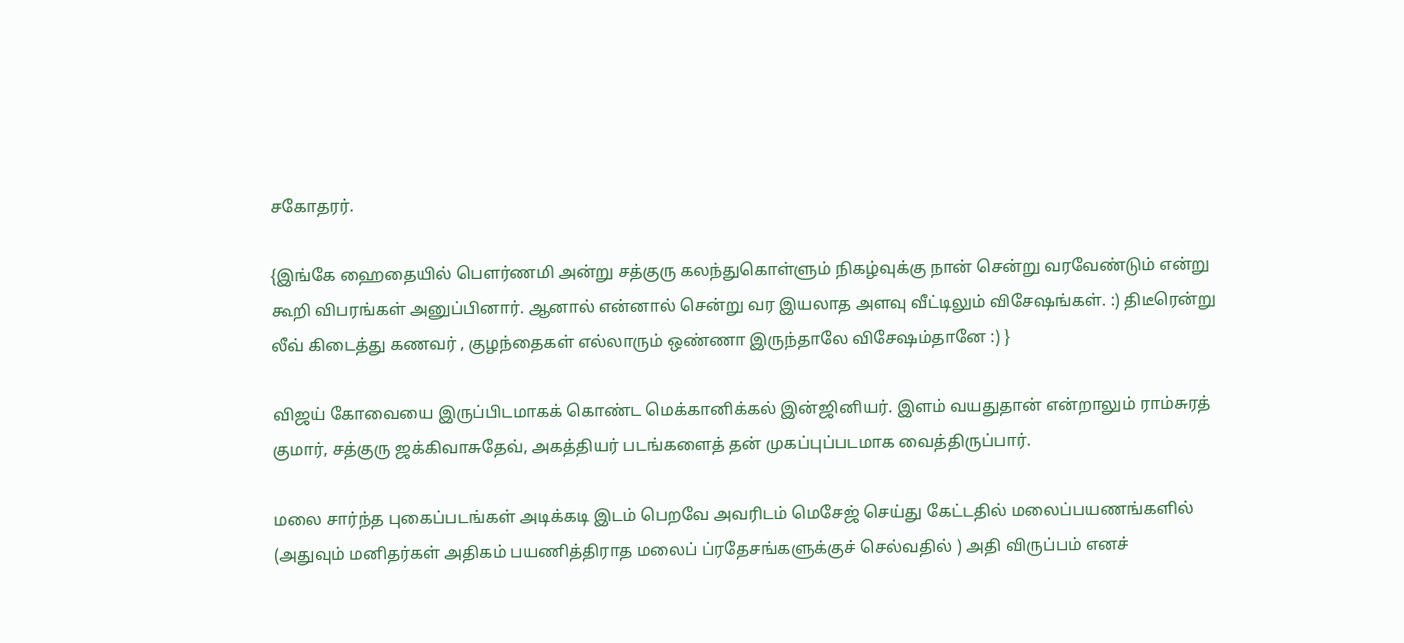சகோதரர்.

{இங்கே ஹைதையில் பௌர்ணமி அன்று சத்குரு கலந்துகொள்ளும் நிகழ்வுக்கு நான் சென்று வரவேண்டும் என்று கூறி விபரங்கள் அனுப்பினார். ஆனால் என்னால் சென்று வர இயலாத அளவு வீட்டிலும் விசேஷங்கள். :) திடீரென்று லீவ் கிடைத்து கணவர் , குழந்தைகள் எல்லாரும் ஒண்ணா இருந்தாலே விசேஷம்தானே :) }

விஜய் கோவையை இருப்பிடமாகக் கொண்ட மெக்கானிக்கல் இன்ஜினியர். இளம் வயதுதான் என்றாலும் ராம்சுரத் குமார், சத்குரு ஜக்கிவாசுதேவ், அகத்தியர் படங்களைத் தன் முகப்புப்படமாக வைத்திருப்பார்.

மலை சார்ந்த புகைப்படங்கள் அடிக்கடி இடம் பெறவே அவரிடம் மெசேஜ் செய்து கேட்டதில் மலைப்பயணங்களில் (அதுவும் மனிதர்கள் அதிகம் பயணித்திராத மலைப் ப்ரதேசங்களுக்குச் செல்வதில் ) அதி விருப்பம் எனச்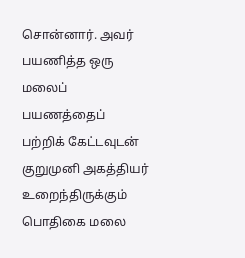சொன்னார். அவர் பயணித்த ஒரு மலைப் பயணத்தைப் பற்றிக் கேட்டவுடன் குறுமுனி அகத்தியர் உறைந்திருக்கும் பொதிகை மலை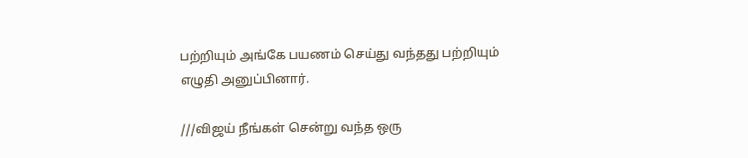பற்றியும் அங்கே பயணம் செய்து வந்தது பற்றியும் எழுதி அனுப்பினார்.

///விஜய் நீங்கள் சென்று வந்த ஒரு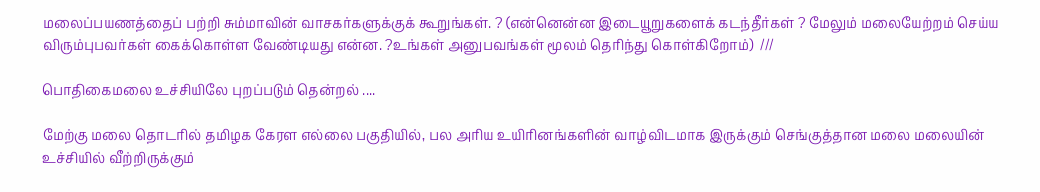மலைப்பயணத்தைப் பற்றி சும்மாவின் வாசகர்களுக்குக் கூறுங்கள். ? (என்னென்ன இடையூறுகளைக் கடந்தீர்கள் ? மேலும் மலையேற்றம் செய்ய விரும்புபவர்கள் கைக்கொள்ள வேண்டியது என்ன. ?உங்கள் அனுபவங்கள் மூலம் தெரிந்து கொள்கிறோம்)  ///

பொதிகைமலை உச்சியிலே புறப்படும் தென்றல் ....

மேற்கு மலை தொடரில் தமிழக கேரள எல்லை பகுதியில், பல அரிய உயிரினங்களின் வாழ்விடமாக இருக்கும் செங்குத்தான மலை மலையின் உச்சியில் வீற்றிருக்கும்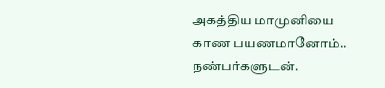அகத்திய மாமுனியை காண பயணமானோம்.. நண்பர்களுடன்.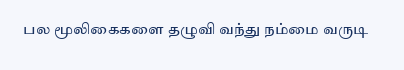பல மூலிகைகளை தழுவி வந்து நம்மை வருடி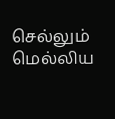செல்லும் மெல்லிய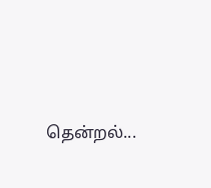தென்றல்...